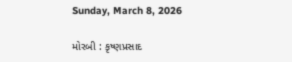Sunday, March 8, 2026

મોરબી : કૃષ્ણપ્રસાદ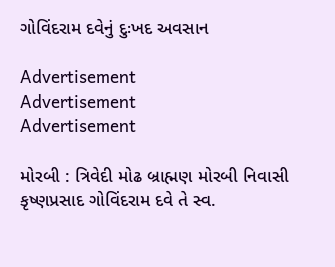ગોવિંદરામ દવેનું દુઃખદ અવસાન

Advertisement
Advertisement
Advertisement

મોરબી : ત્રિવેદી મોઢ બ્રાહ્મણ મોરબી નિવાસી કૃષ્ણપ્રસાદ ગોવિંદરામ દવે તે સ્વ.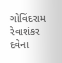ગોવિંદરામ રેવાશંકર દવેના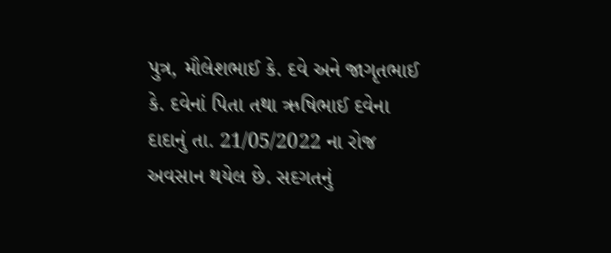પુત્ર, મૌલેશભાઈ કે. દવે અને જાગૃતભાઈ કે. દવેનાં પિતા તથા ઋષિભાઈ દવેના દાદાનું તા. 21/05/2022 ના રોજ અવસાન થયેલ છે. સદગતનું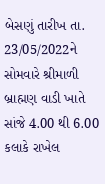બેસણું તારીખ તા. 23/05/2022ને સોમવારે શ્રીમાળી બ્રાહ્મણ વાડી ખાતે સાંજે 4.00 થી 6.00 કલાકે રાખેલ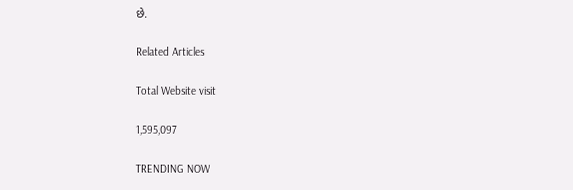છે.

Related Articles

Total Website visit

1,595,097

TRENDING NOW